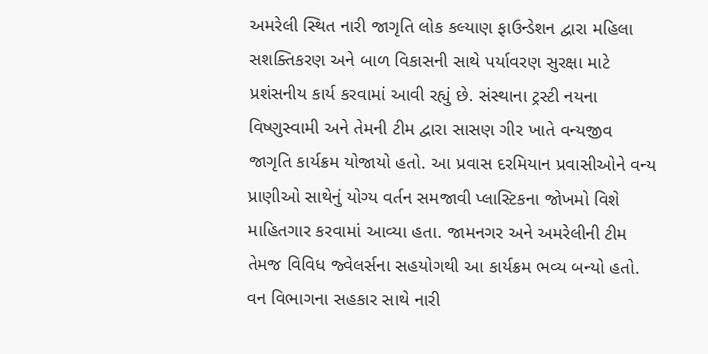અમરેલી સ્થિત નારી જાગૃતિ લોક કલ્યાણ ફાઉન્ડેશન દ્વારા મહિલા સશક્તિકરણ અને બાળ વિકાસની સાથે પર્યાવરણ સુરક્ષા માટે પ્રશંસનીય કાર્ય કરવામાં આવી રહ્યું છે. સંસ્થાના ટ્રસ્ટી નયના વિષ્ણુસ્વામી અને તેમની ટીમ દ્વારા સાસણ ગીર ખાતે વન્યજીવ જાગૃતિ કાર્યક્રમ યોજાયો હતો. આ પ્રવાસ દરમિયાન પ્રવાસીઓને વન્ય પ્રાણીઓ સાથેનું યોગ્ય વર્તન સમજાવી પ્લાસ્ટિકના જોખમો વિશે માહિતગાર કરવામાં આવ્યા હતા. જામનગર અને અમરેલીની ટીમ તેમજ વિવિધ જ્વેલર્સના સહયોગથી આ કાર્યક્રમ ભવ્ય બન્યો હતો. વન વિભાગના સહકાર સાથે નારી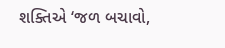શક્તિએ ‘જળ બચાવો,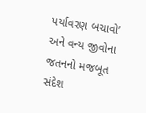પર્યાવરણ બચાવો’ અને વન્ય જીવોના જતનનો મજબૂત સંદેશ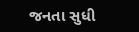જનતા સુધી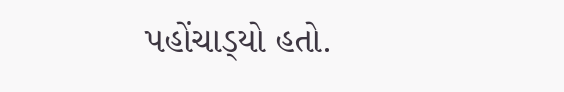પહોંચાડ્‌યો હતો.